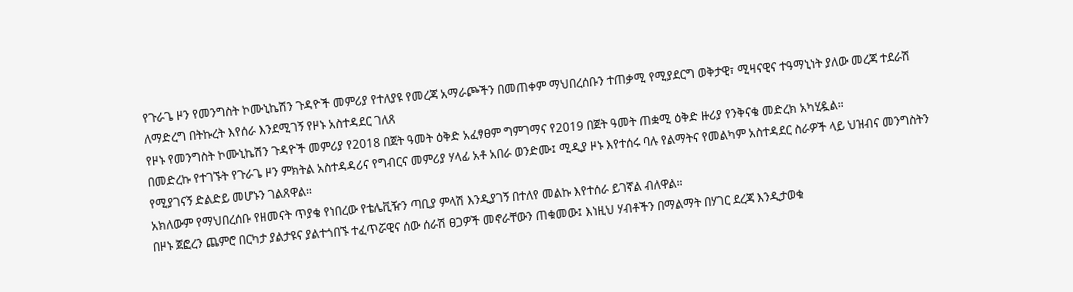የጉራጌ ዞን የመንግስት ኮሙኒኬሽን ጉዳዮች መምሪያ የተለያዩ የመረጃ አማራጮችን በመጠቀም ማህበረሰቡን ተጠቃሚ የሚያደርግ ወቅታዊ፣ ሚዛናዊና ተዓማኒነት ያለው መረጃ ተደራሽ ለማድረግ በትኩረት እየሰራ እንደሚገኝ የዞኑ አስተዳደር ገለጸ
የዞኑ የመንግስት ኮሙኒኬሽን ጉዳዮች መምሪያ የ2018 በጀት ዓመት ዕቅድ አፈፃፀም ግምገማና የ2019 በጀት ዓመት ጠቋሚ ዕቅድ ዙሪያ የንቅናቄ መድረክ አካሂዷል።
በመድረኩ የተገኙት የጉራጌ ዞን ምክትል አስተዳዳሪና የግብርና መምሪያ ሃላፊ አቶ አበራ ወንድሙ፤ ሚዲያ ዞኑ እየተሰሩ ባሉ የልማትና የመልካም አስተዳደር ስራዎች ላይ ህዝብና መንግስትን የሚያገናኝ ድልድይ መሆኑን ገልጸዋል።
አክለውም የማህበረሰቡ የዘመናት ጥያቄ የነበረው የቴሌቪዥን ጣቢያ ምላሽ እንዲያገኝ በተለየ መልኩ እየተሰራ ይገኛል ብለዋል።
በዞኑ ጀፎረን ጨምሮ በርካታ ያልታዩና ያልተጎበኙ ተፈጥሯዊና ሰው ሰራሽ ፀጋዎች መኖራቸውን ጠቁመው፤ እነዚህ ሃብቶችን በማልማት በሃገር ደረጃ እንዲታወቁ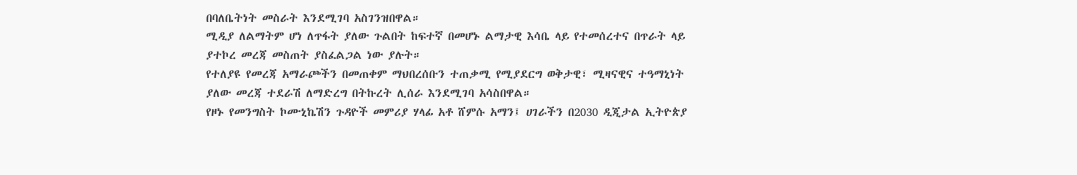በባለቤትነት መስራት እንደሚገባ አስገንዝበዋል።
ሚዲያ ለልማትም ሆነ ለጥፋት ያለው ጉልበት ከፍተኛ በመሆኑ ልማታዊ እሳቤ ላይ የተመሰረተና በጥራት ላይ ያተኮረ መረጃ መስጠት ያስፈልጋል ነው ያሉት።
የተለያዩ የመረጃ አማራጮችን በመጠቀም ማህበረሰቡን ተጠቃሚ የሚያደርግ ወቅታዊ፣ ሚዛናዊና ተዓማኒነት ያለው መረጃ ተደራሽ ለማድረግ በትኩረት ሊሰራ እንደሚገባ አሳስበዋል።
የዞኑ የመንግስት ኮሙኒኬሽን ጉዳዮች መምሪያ ሃላፊ አቶ ሸምሱ አማን፤ ሀገራችን በ2030 ዲጂታል ኢትዮጵያ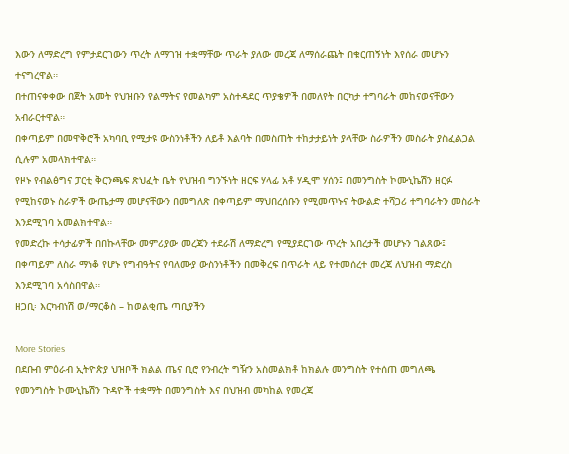እውን ለማድረግ የምታደርገውን ጥረት ለማገዝ ተቋማቸው ጥራት ያለው መረጃ ለማሰራጨት በቁርጠኝነት እየሰራ መሆኑን ተናግረዋል።
በተጠናቀቀው በጀት አመት የህዝቡን የልማትና የመልካም አስተዳደር ጥያቄዎች በመለየት በርካታ ተግባራት መከናወናቸውን አብራርተዋል።
በቀጣይም በመዋቅሮች አካባቢ የሚታዩ ውስንነቶችን ለይቶ እልባት በመስጠት ተከታታይነት ያላቸው ስራዎችን መስራት ያስፈልጋል ሲሉም አመላክተዋል።
የዞኑ የብልፅግና ፓርቲ ቅርንጫፍ ጽህፈት ቤት የህዝብ ግንኙነት ዘርፍ ሃላፊ አቶ ሃዲሞ ሃሰን፤ በመንግስት ኮሙኒኬሽን ዘርፉ የሚከናወኑ ስራዎች ውጤታማ መሆናቸውን በመግለጽ በቀጣይም ማህበረሰቡን የሚመጥኑና ትውልድ ተሻጋሪ ተግባራትን መስራት እንደሚገባ አመልክተዋል።
የመድረኩ ተሳታፊዎች በበኩላቸው መምሪያው መረጃን ተደራሽ ለማድረግ የሚያደርገው ጥረት አበረታች መሆኑን ገልጸው፤ በቀጣይም ለስራ ማነቆ የሆኑ የግብዓትና የባለሙያ ውስንነቶችን በመቅረፍ በጥራት ላይ የተመሰረተ መረጃ ለህዝብ ማድረስ እንደሚገባ አሳስበዋል።
ዘጋቢ፡ እርካብነሽ ወ/ማርቆስ – ከወልቂጤ ጣቢያችን

More Stories
በደቡብ ምዕራብ ኢትዮጵያ ህዝቦች ክልል ጤና ቢሮ የንብረት ግዥን አስመልክቶ ከክልሉ መንግስት የተሰጠ መግለጫ
የመንግስት ኮሙኒኬሽን ጉዳዮች ተቋማት በመንግስት እና በህዝብ መካከል የመረጃ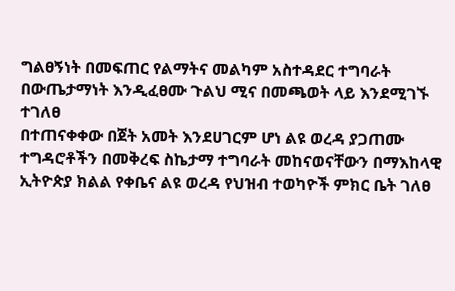ግልፀኝነት በመፍጠር የልማትና መልካም አስተዳደር ተግባራት በውጤታማነት እንዲፈፀሙ ጉልህ ሚና በመጫወት ላይ እንደሚገኙ ተገለፀ
በተጠናቀቀው በጀት አመት እንደሀገርም ሆነ ልዩ ወረዳ ያጋጠሙ ተግዳሮቶችን በመቅረፍ ስኬታማ ተግባራት መከናወናቸውን በማእከላዊ ኢትዮጵያ ክልል የቀቤና ልዩ ወረዳ የህዝብ ተወካዮች ምክር ቤት ገለፀ